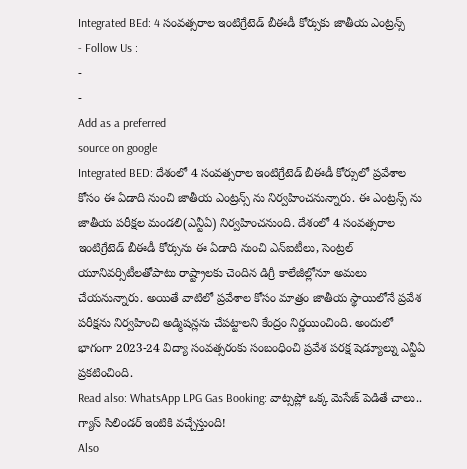Integrated BEd: 4 సంవత్సరాల ఇంటిగ్రేటెడ్ బీఈడీ కోర్సుకు జాతీయ ఎంట్రన్స్
- Follow Us :
-
-
Add as a preferred
source on google
Integrated BED: దేశంలో 4 సంవత్సరాల ఇంటిగ్రేటెడ్ బీఈడీ కోర్సులో ప్రవేశాల కోసం ఈ ఏడాది నుంచి జాతీయ ఎంట్రన్స్ ను నిర్వహించనున్నారు. ఈ ఎంట్రన్స్ ను జాతీయ పరీక్షల మండలి(ఎన్టీఏ) నిర్వహించనుంది. దేశంలో 4 సంవత్సరాల ఇంటిగ్రేటెడ్ బీఈడీ కోర్సును ఈ ఏడాది నుంచి ఎన్ఐటీలు, సెంట్రల్ యూనివర్సిటీలతోపాటు రాష్ట్రాలకు చెందిన డిగ్రీ కాలేజీల్లోనూ అమలు చేయనున్నారు. అయితే వాటిలో ప్రవేశాల కోసం మాత్రం జాతీయ స్థాయిలోనే ప్రవేశ పరీక్షను నిర్వహించి అడ్మిషన్లను చేపట్టాలని కేంద్రం నిర్ణయించింది. అందులో భాగంగా 2023-24 విద్యా సంవత్సరంకు సంబంధించి ప్రవేశ పరక్ష షెడ్యూల్ను ఎన్టీఏ ప్రకటించింది.
Read also: WhatsApp LPG Gas Booking: వాట్సప్లో ఒక్క మెసేజ్ పెడితే చాలు.. గ్యాస్ సిలిండర్ ఇంటికి వచ్చేస్తుంది!
Also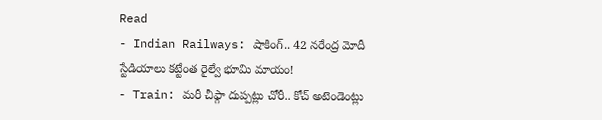Read
- Indian Railways: షాకింగ్.. 42 నరేంద్ర మోదీ స్టేడియాలు కట్టేంత రైల్వే భూమి మాయం!
- Train: మరీ చీఫ్గా దుప్పట్లు చోరీ.. కోచ్ అటెండెంట్లు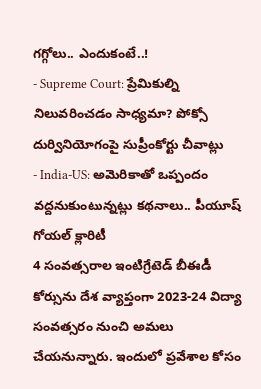గగ్గోలు.. ఎందుకంటే..!
- Supreme Court: ప్రేమికుల్ని నిలువరించడం సాధ్యమా? పోక్సో దుర్వినియోగంపై సుప్రీంకోర్టు చీవాట్లు
- India-US: అమెరికాతో ఒప్పందం వద్దనుకుంటున్నట్లు కథనాలు.. పీయూష్ గోయల్ క్లారిటీ
4 సంవత్సరాల ఇంటిగ్రేటెడ్ బీఈడీ కోర్సును దేశ వ్యాప్తంగా 2023-24 విద్యా సంవత్సరం నుంచి అమలు చేయనున్నారు. ఇందులో ప్రవేశాల కోసం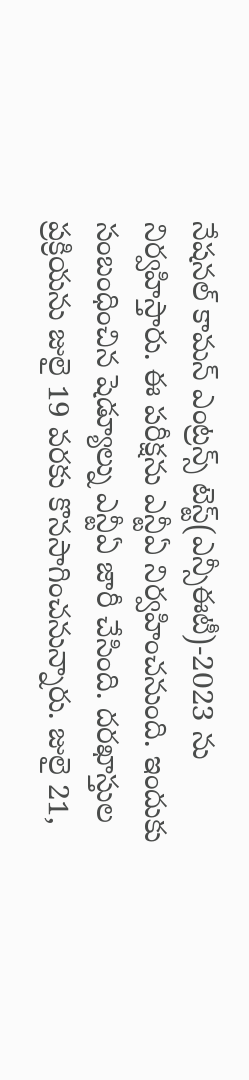నేషనల్ కామన్ ఎంట్రన్స్ టెస్ట్(ఎన్సీఈటీ)-2023 ను నిర్వహిస్తారు. ఈ పరీక్షను ఎన్టీఏ నిర్వహించనుంది. ఇందుకు సంబంధించిన షెడ్యూల్ను ఎన్టీఏ జారీ చేసింది. దరఖాస్తుల ప్రక్రియను జులై 19 వరకు కొనసాగించనున్నారు. జులై 21,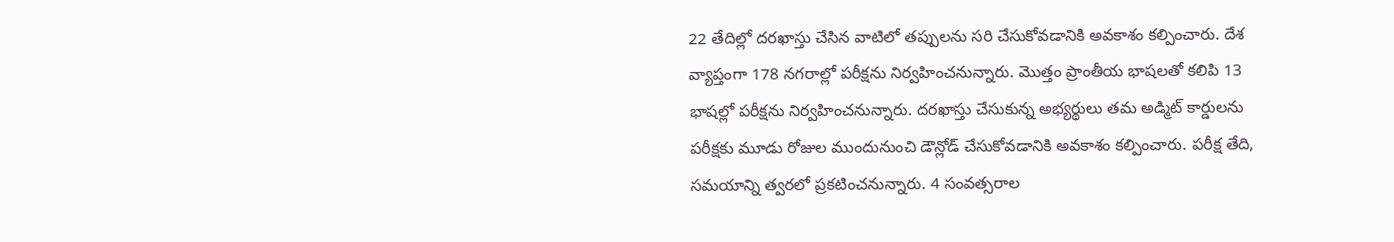22 తేదిల్లో దరఖాస్తు చేసిన వాటిలో తప్పులను సరి చేసుకోవడానికి అవకాశం కల్పించారు. దేశ వ్యాప్తంగా 178 నగరాల్లో పరీక్షను నిర్వహించనున్నారు. మొత్తం ప్రాంతీయ భాషలతో కలిపి 13 భాషల్లో పరీక్షను నిర్వహించనున్నారు. దరఖాస్తు చేసుకున్న అభ్యర్థులు తమ అడ్మిట్ కార్డులను పరీక్షకు మూడు రోజుల ముందునుంచి డౌన్లోడ్ చేసుకోవడానికి అవకాశం కల్పించారు. పరీక్ష తేది, సమయాన్ని త్వరలో ప్రకటించనున్నారు. 4 సంవత్సరాల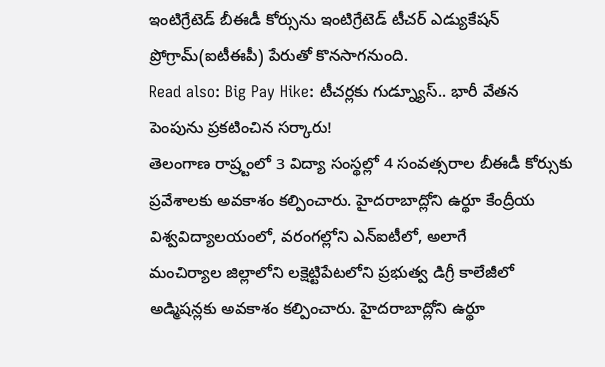ఇంటిగ్రేటెడ్ బీఈడీ కోర్సును ఇంటిగ్రేటెడ్ టీచర్ ఎడ్యుకేషన్ ప్రోగ్రామ్(ఐటీఈపీ) పేరుతో కొనసాగనుంది.
Read also: Big Pay Hike: టీచర్లకు గుడ్న్యూస్.. భారీ వేతన పెంపును ప్రకటించిన సర్కారు!
తెలంగాణ రాష్ర్టంలో 3 విద్యా సంస్థల్లో 4 సంవత్సరాల బీఈడీ కోర్సుకు ప్రవేశాలకు అవకాశం కల్పించారు. హైదరాబాద్లోని ఉర్థూ కేంద్రీయ విశ్వవిద్యాలయంలో, వరంగల్లోని ఎన్ఐటీలో, అలాగే
మంచిర్యాల జిల్లాలోని లక్షెట్టిపేటలోని ప్రభుత్వ డిగ్రీ కాలేజీలో అడ్మిషన్లకు అవకాశం కల్పించారు. హైదరాబాద్లోని ఉర్థూ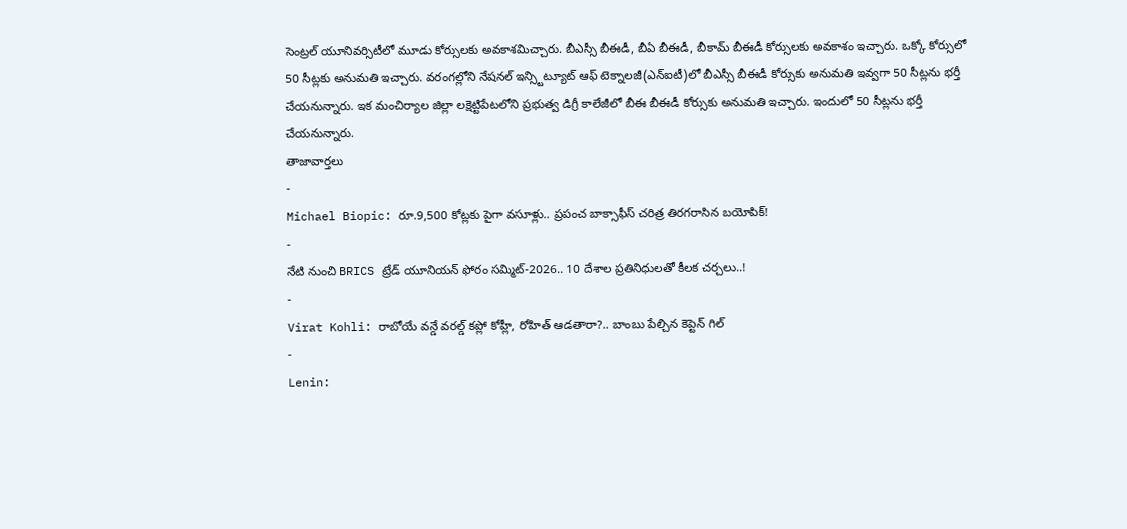సెంట్రల్ యూనివర్సిటీలో మూడు కోర్సులకు అవకాశమిచ్చారు. బీఎస్సీ బీఈడీ, బీఏ బీఈడీ, బీకామ్ బీఈడీ కోర్సులకు అవకాశం ఇచ్చారు. ఒక్కో కోర్సులో 50 సీట్లకు అనుమతి ఇచ్చారు. వరంగల్లోని నేషనల్ ఇన్స్టిట్యూట్ ఆఫ్ టెక్నాలజీ(ఎన్ఐటీ)లో బీఎస్సీ బీఈడీ కోర్సుకు అనుమతి ఇవ్వగా 50 సీట్లను భర్తీ చేయనున్నారు. ఇక మంచిర్యాల జిల్లా లక్షెట్టిపేటలోని ప్రభుత్వ డిగ్రీ కాలేజీలో బీఈ బీఈడీ కోర్సుకు అనుమతి ఇచ్చారు. ఇందులో 50 సీట్లను భర్తీ చేయనున్నారు.
తాజావార్తలు
-
Michael Biopic: రూ.9,500 కోట్లకు పైగా వసూళ్లు.. ప్రపంచ బాక్సాఫీస్ చరిత్ర తిరగరాసిన బయోపిక్!
-
నేటి నుంచి BRICS ట్రేడ్ యూనియన్ ఫోరం సమ్మిట్-2026.. 10 దేశాల ప్రతినిధులతో కీలక చర్చలు..!
-
Virat Kohli: రాబోయే వన్డే వరల్డ్ కప్లో కోహ్లీ, రోహిత్ ఆడతారా?.. బాంబు పేల్చిన కెప్టెన్ గిల్
-
Lenin: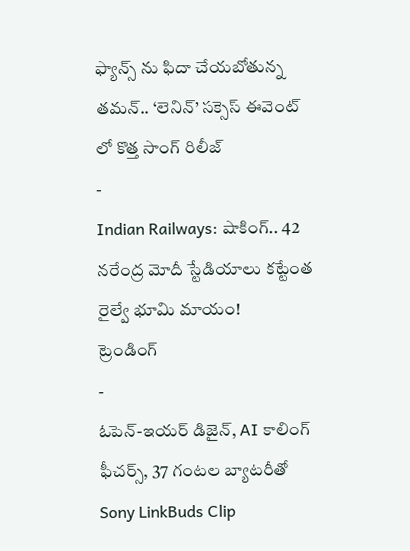ఫ్యాన్స్ ను ఫిదా చేయబోతున్న తమన్.. ‘లెనిన్’ సక్సెస్ ఈవెంట్ లో కొత్త సాంగ్ రిలీజ్
-
Indian Railways: షాకింగ్.. 42 నరేంద్ర మోదీ స్టేడియాలు కట్టేంత రైల్వే భూమి మాయం!
ట్రెండింగ్
-
ఓపెన్-ఇయర్ డిజైన్, AI కాలింగ్ ఫీచర్స్, 37 గంటల బ్యాటరీతో Sony LinkBuds Clip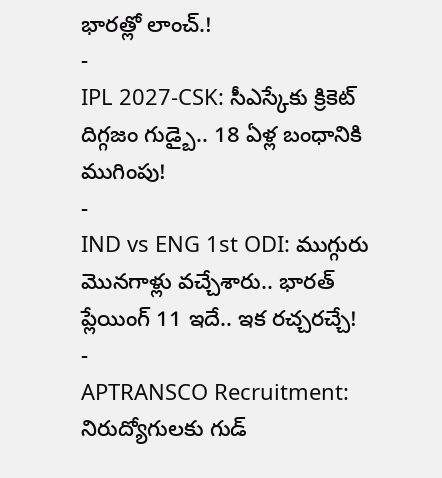భారత్లో లాంచ్.!
-
IPL 2027-CSK: సీఎస్కేకు క్రికెట్ దిగ్గజం గుడ్బై.. 18 ఏళ్ల బంధానికి ముగింపు!
-
IND vs ENG 1st ODI: ముగ్గురు మొనగాళ్లు వచ్చేశారు.. భారత్ ప్లేయింగ్ 11 ఇదే.. ఇక రచ్చరచ్చే!
-
APTRANSCO Recruitment: నిరుద్యోగులకు గుడ్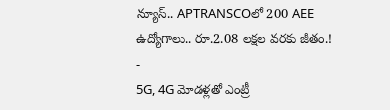న్యూస్.. APTRANSCOలో 200 AEE ఉద్యోగాలు.. రూ.2.08 లక్షల వరకు జీతం.!
-
5G, 4G మోడళ్లతో ఎంట్రీ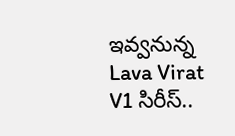ఇవ్వనున్న Lava Virat V1 సిరీస్..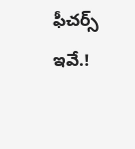ఫీచర్స్ ఇవే.!